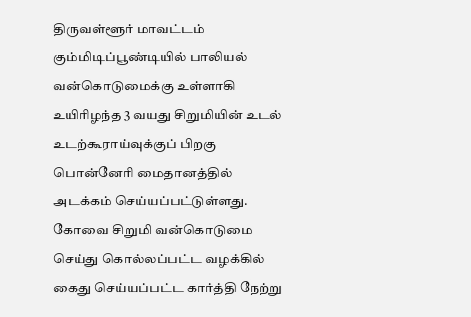திருவள்ளூர் மாவட்டம் கும்மிடிப்பூண்டியில் பாலியல் வன்கொடுமைக்கு உள்ளாகி உயிரிழந்த 3 வயது சிறுமியின் உடல் உடற்கூராய்வுக்குப் பிறகு பொன்னேரி மைதானத்தில் அடக்கம் செய்யப்பட்டுள்ளது.
கோவை சிறுமி வன்கொடுமை செய்து கொல்லப்பட்ட வழக்கில் கைது செய்யப்பட்ட கார்த்தி நேற்று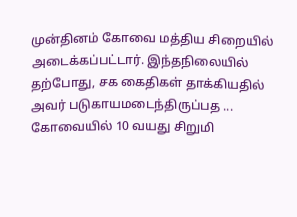முன்தினம் கோவை மத்திய சிறையில் அடைக்கப்பட்டார். இந்தநிலையில் தற்போது, சக கைதிகள் தாக்கியதில் அவர் படுகாயமடைந்திருப்பத ...
கோவையில் 10 வயது சிறுமி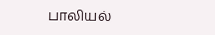பாலியல்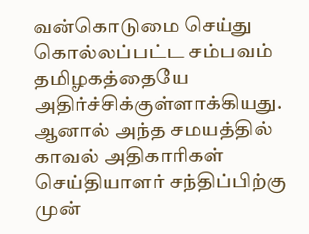வன்கொடுமை செய்து கொல்லப்பட்ட சம்பவம் தமிழகத்தையே அதிர்ச்சிக்குள்ளாக்கியது. ஆனால் அந்த சமயத்தில் காவல் அதிகாரிகள் செய்தியாளர் சந்திப்பிற்கு முன்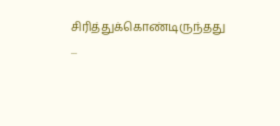சிரித்துக்கொண்டிருந்தது ...